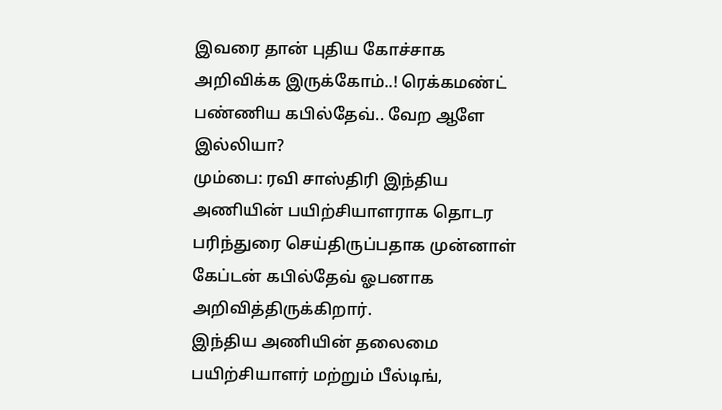இவரை தான் புதிய கோச்சாக அறிவிக்க இருக்கோம்..! ரெக்கமண்ட் பண்ணிய கபில்தேவ்.. வேற ஆளே இல்லியா?
மும்பை: ரவி சாஸ்திரி இந்திய அணியின் பயிற்சியாளராக தொடர பரிந்துரை செய்திருப்பதாக முன்னாள் கேப்டன் கபில்தேவ் ஓபனாக அறிவித்திருக்கிறார்.
இந்திய அணியின் தலைமை பயிற்சியாளர் மற்றும் பீல்டிங்,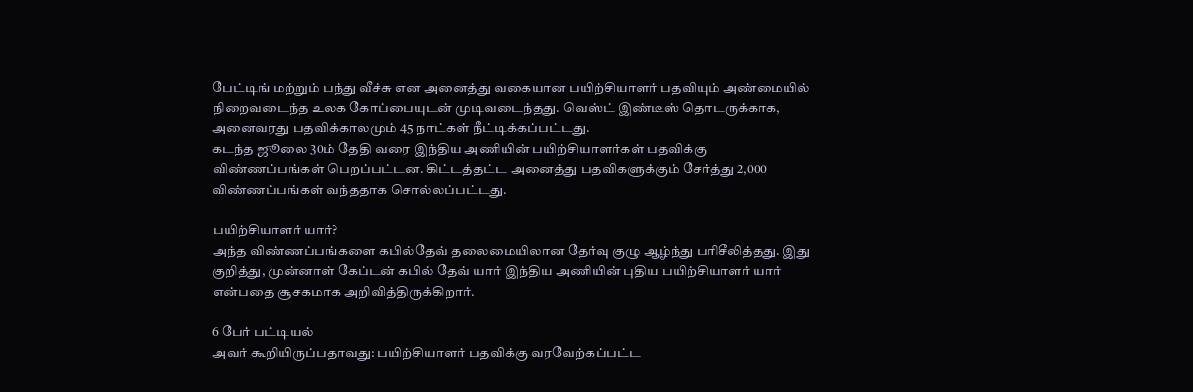பேட்டிங் மற்றும் பந்து வீச்சு என அனைத்து வகையான பயிற்சியாளர் பதவியும் அண்மையில் நிறைவடைந்த உலக கோப்பையுடன் முடிவடைந்தது. வெஸ்ட் இண்டீஸ் தொடருக்காக, அனைவரது பதவிக்காலமும் 45 நாட்கள் நீட்டிக்கப்பட்டது.
கடந்த ஜூலை 30ம் தேதி வரை இந்திய அணியின் பயிற்சியாளர்கள் பதவிக்கு விண்ணப்பங்கள் பெறப்பட்டன. கிட்டத்தட்ட அனைத்து பதவிகளுக்கும் சேர்த்து 2,000 விண்ணப்பங்கள் வந்ததாக சொல்லப்பட்டது.

பயிற்சியாளர் யார்?
அந்த விண்ணப்பங்களை கபில்தேவ் தலைமையிலான தேர்வு குழு ஆழ்ந்து பரிசீலித்தது. இது குறித்து, முன்னாள் கேப்டன் கபில் தேவ் யார் இந்திய அணியின் புதிய பயிற்சியாளர் யார் என்பதை சூசகமாக அறிவித்திருக்கிறார்.

6 பேர் பட்டியல்
அவர் கூறியிருப்பதாவது: பயிற்சியாளர் பதவிக்கு வரவேற்கப்பட்ட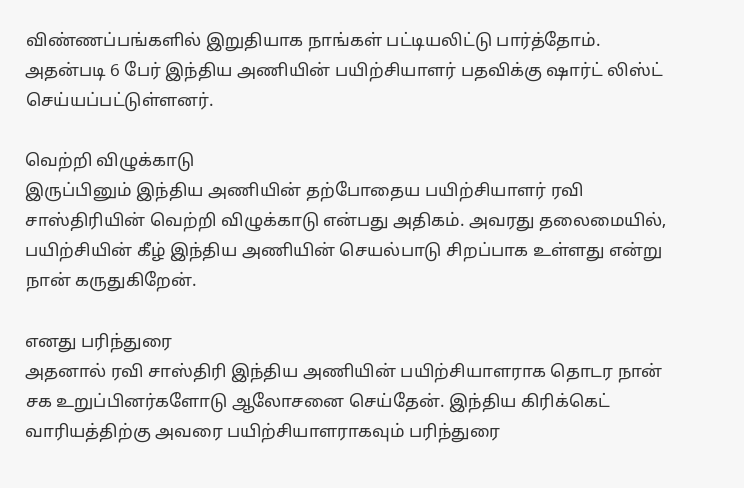விண்ணப்பங்களில் இறுதியாக நாங்கள் பட்டியலிட்டு பார்த்தோம். அதன்படி 6 பேர் இந்திய அணியின் பயிற்சியாளர் பதவிக்கு ஷார்ட் லிஸ்ட் செய்யப்பட்டுள்ளனர்.

வெற்றி விழுக்காடு
இருப்பினும் இந்திய அணியின் தற்போதைய பயிற்சியாளர் ரவி சாஸ்திரியின் வெற்றி விழுக்காடு என்பது அதிகம். அவரது தலைமையில், பயிற்சியின் கீழ் இந்திய அணியின் செயல்பாடு சிறப்பாக உள்ளது என்று நான் கருதுகிறேன்.

எனது பரிந்துரை
அதனால் ரவி சாஸ்திரி இந்திய அணியின் பயிற்சியாளராக தொடர நான் சக உறுப்பினர்களோடு ஆலோசனை செய்தேன். இந்திய கிரிக்கெட் வாரியத்திற்கு அவரை பயிற்சியாளராகவும் பரிந்துரை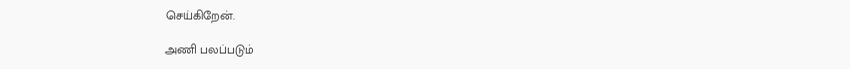செய்கிறேன்.

அணி பலப்படும்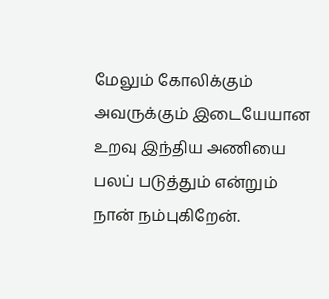மேலும் கோலிக்கும் அவருக்கும் இடையேயான உறவு இந்திய அணியை பலப் படுத்தும் என்றும் நான் நம்புகிறேன்.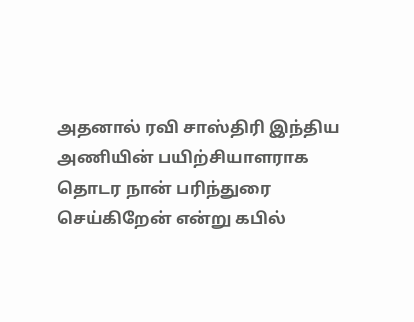அதனால் ரவி சாஸ்திரி இந்திய அணியின் பயிற்சியாளராக தொடர நான் பரிந்துரை செய்கிறேன் என்று கபில்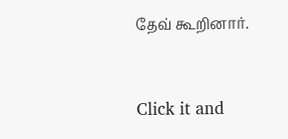தேவ் கூறினார்.


Click it and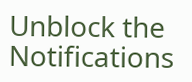Unblock the Notifications